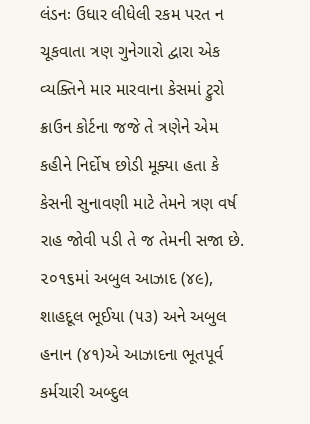લંડનઃ ઉધાર લીધેલી રકમ પરત ન ચૂકવાતા ત્રણ ગુનેગારો દ્વારા એક વ્યક્તિને માર મારવાના કેસમાં ટ્રુરો ક્રાઉન કોર્ટના જજે તે ત્રણેને એમ કહીને નિર્દોષ છોડી મૂક્યા હતા કે કેસની સુનાવણી માટે તેમને ત્રણ વર્ષ રાહ જોવી પડી તે જ તેમની સજા છે.
૨૦૧૬માં અબુલ આઝાદ (૪૯), શાહદૂલ ભૂઈયા (૫૩) અને અબુલ હનાન (૪૧)એ આઝાદના ભૂતપૂર્વ કર્મચારી અબ્દુલ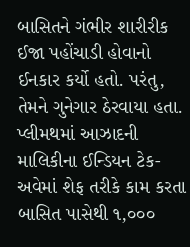બાસિતને ગંભીર શારીરીક ઈજા પહોંચાડી હોવાનો ઈનકાર કર્યો હતો. પરંતુ, તેમને ગુનેગાર ઠેરવાયા હતા. પ્લીમથમાં આઝાદની માલિકીના ઈન્ડિયન ટેક-અવેમાં શેફ તરીકે કામ કરતા બાસિત પાસેથી ૧,૦૦૦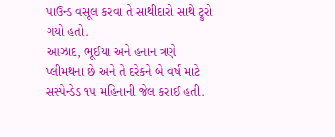પાઉન્ડ વસૂલ કરવા તે સાથીદારો સાથે ટ્રુરો ગયો હતો.
આઝાદ, ભૂઈયા અને હનાન ત્રણે પ્લીમથના છે અને તે દરેકને બે વર્ષ માટે સસ્પેન્ડેડ ૧૫ મહિનાની જેલ કરાઈ હતી.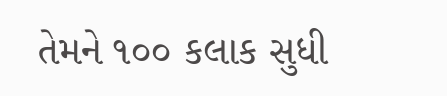તેમને ૧૦૦ કલાક સુધી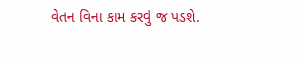વેતન વિના કામ કરવું જ પડશે.